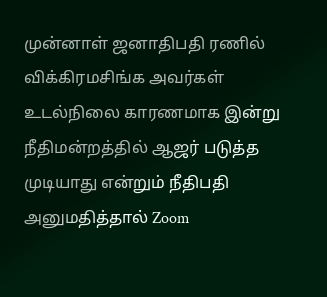முன்னாள் ஜனாதிபதி ரணில் விக்கிரமசிங்க அவர்கள் உடல்நிலை காரணமாக இன்று நீதிமன்றத்தில் ஆஜர் படுத்த முடியாது என்றும் நீதிபதி அனுமதித்தால் Zoom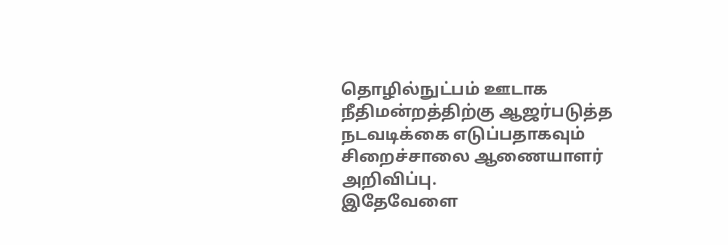தொழில்நுட்பம் ஊடாக நீதிமன்றத்திற்கு ஆஜர்படுத்த நடவடிக்கை எடுப்பதாகவும் சிறைச்சாலை ஆணையாளர் அறிவிப்பு.
இதேவேளை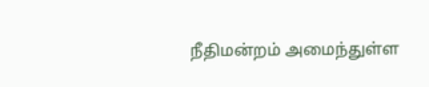நீதிமன்றம் அமைந்துள்ள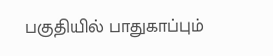பகுதியில் பாதுகாப்பும்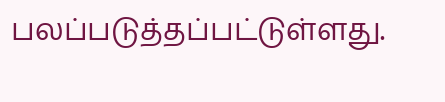பலப்படுத்தப்பட்டுள்ளது.